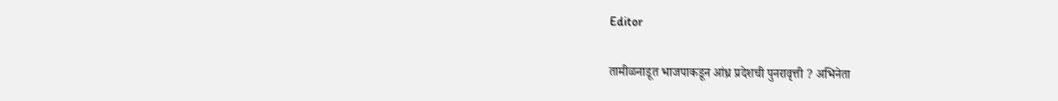Editor

तामीळनाडूत भाजपाकडून आंध्र प्रदेशची पुनरावृत्ती ? अभिनेता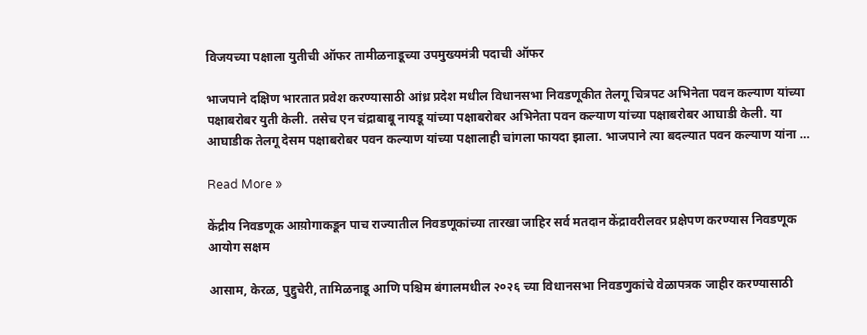विजयच्या पक्षाला युतीची ऑफर तामीळनाडूच्या उपमुख्यमंत्री पदाची ऑफर

भाजपाने दक्षिण भारतात प्रवेश करण्यासाठी आंध्र प्रदेश मधील विधानसभा निवडणूकीत तेलगू चित्रपट अभिनेता पवन कल्याण यांच्या पक्षाबरोबर युती केली. तसेच एन चंद्राबाबू नायडू यांच्या पक्षाबरोबर अभिनेता पवन कल्याण यांच्या पक्षाबरोबर आघाडी केली. या आघाडीक तेलगू देसम पक्षाबरोबर पवन कल्याण यांच्या पक्षालाही चांगला फायदा झाला. भाजपाने त्या बदल्यात पवन कल्याण यांना …

Read More »

केंद्रीय निवडणूक आय़ोगाकडून पाच राज्यातील निवडणूकांच्या तारखा जाहिर सर्व मतदान केंद्रावरीलवर प्रक्षेपण करण्यास निवडणूक आयोग सक्षम

आसाम, केरळ, पुद्दुचेरी, तामिळनाडू आणि पश्चिम बंगालमधील २०२६ च्या विधानसभा निवडणुकांचे वेळापत्रक जाहीर करण्यासाठी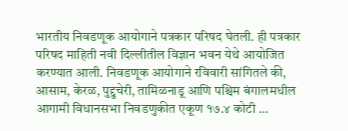भारतीय निवडणूक आयोगाने पत्रकार परिषद घेतली. ही पत्रकार परिषद माहिती नवी दिल्लीतील विज्ञान भवन येथे आयोजित करण्यात आली. निवडणूक आयोगाने रविवारी सांगितले की, आसाम, केरळ, पुद्दुचेरी, तामिळनाडू आणि पश्चिम बंगालमधील आगामी विधानसभा निवडणुकीत एकूण १७.४ कोटी …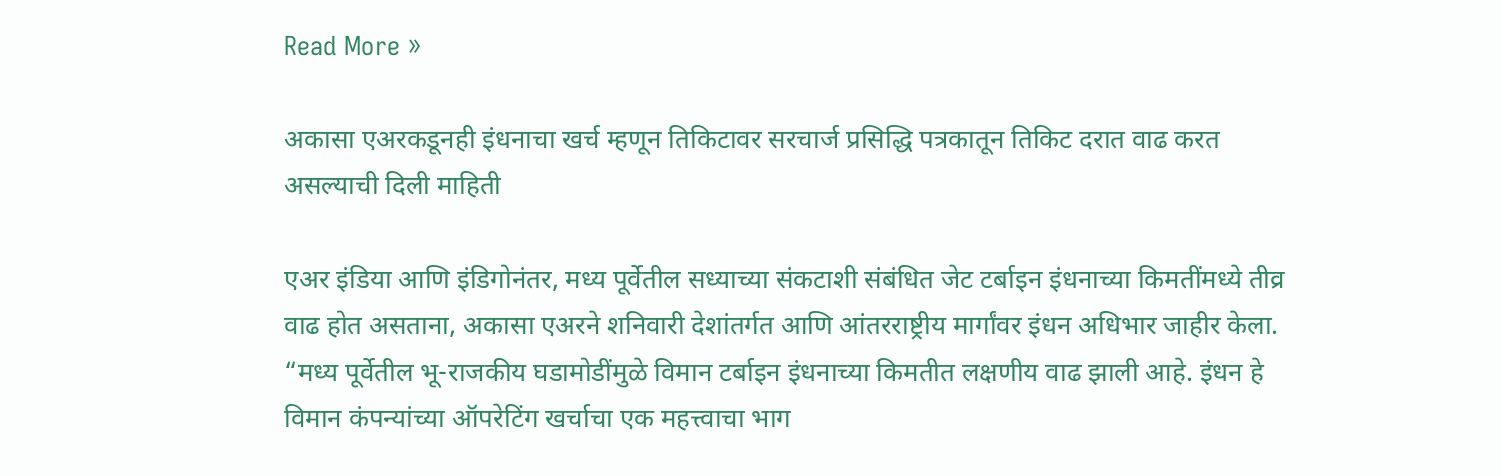Read More »

अकासा एअरकडूनही इंधनाचा खर्च म्हणून तिकिटावर सरचार्ज प्रसिद्धि पत्रकातून तिकिट दरात वाढ करत असल्याची दिली माहिती

एअर इंडिया आणि इंडिगोनंतर, मध्य पूर्वेतील सध्याच्या संकटाशी संबंधित जेट टर्बाइन इंधनाच्या किमतींमध्ये तीव्र वाढ होत असताना, अकासा एअरने शनिवारी देशांतर्गत आणि आंतरराष्ट्रीय मार्गांवर इंधन अधिभार जाहीर केला. “मध्य पूर्वेतील भू-राजकीय घडामोडींमुळे विमान टर्बाइन इंधनाच्या किमतीत लक्षणीय वाढ झाली आहे. इंधन हे विमान कंपन्यांच्या ऑपरेटिंग खर्चाचा एक महत्त्वाचा भाग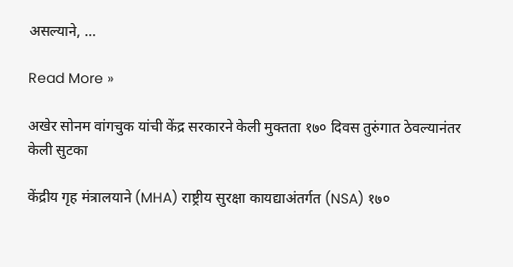असल्याने, …

Read More »

अखेर सोनम वांगचुक यांची केंद्र सरकारने केली मुक्तता १७० दिवस तुरुंगात ठेवल्यानंतर केली सुटका

केंद्रीय गृह मंत्रालयाने (MHA) राष्ट्रीय सुरक्षा कायद्याअंतर्गत (NSA) १७०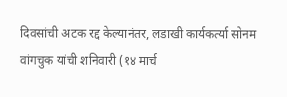दिवसांची अटक रद्द केल्यानंतर, लडाखी कार्यकर्त्या सोनम वांगचुक यांची शनिवारी (१४ मार्च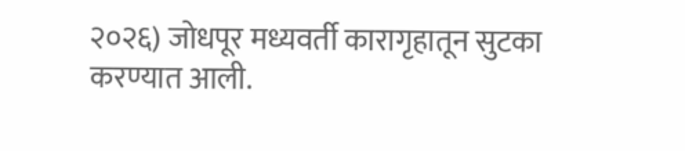२०२६) जोधपूर मध्यवर्ती कारागृहातून सुटका करण्यात आली.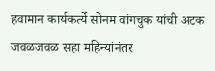हवामान कार्यकर्त्ये सोनम वांगचुक यांची अटक जवळजवळ सहा महिन्यांनंतर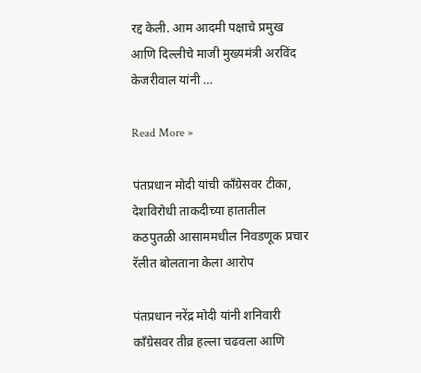रद्द केली. आम आदमी पक्षाचे प्रमुख आणि दिल्लीचे माजी मुख्यमंत्री अरविंद केजरीवाल यांनी …

Read More »

पंतप्रधान मोदी यांची काँग्रेसवर टीका, देशविरोधी ताकदीच्या हातातील कठपुतळी आसाममधील निवडणूक प्रचार रॅलीत बोलताना केला आरोप

पंतप्रधान नरेंद्र मोदी यांनी शनिवारी काँग्रेसवर तीव्र हल्ला चढवला आणि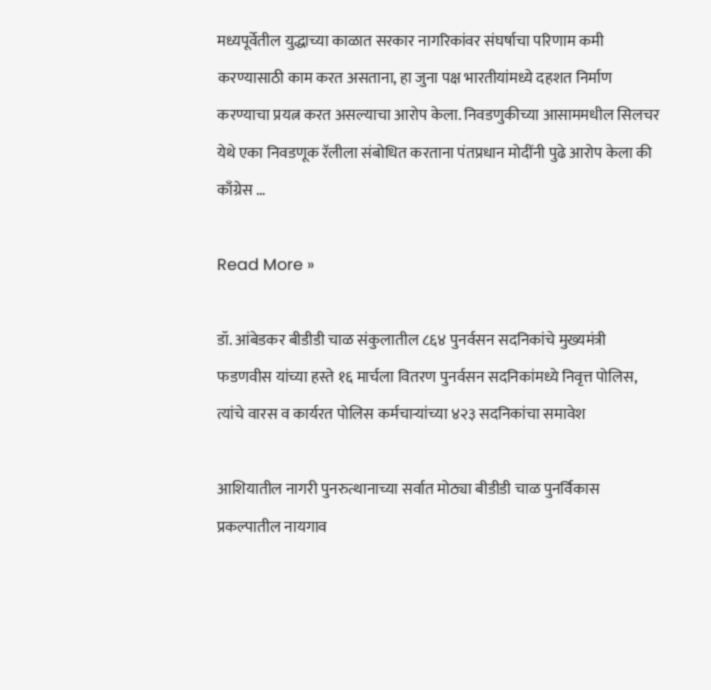मध्यपूर्वेतील युद्धाच्या काळात सरकार नागरिकांवर संघर्षाचा परिणाम कमी करण्यासाठी काम करत असताना, हा जुना पक्ष भारतीयांमध्ये दहशत निर्माण करण्याचा प्रयत्न करत असल्याचा आरोप केला. निवडणुकीच्या आसाममधील सिलचर येथे एका निवडणूक रॅलीला संबोधित करताना पंतप्रधान मोदींनी पुढे आरोप केला की काँग्रेस …

Read More »

डॉ. आंबेडकर बीडीडी चाळ संकुलातील ८६४ पुनर्वसन सदनिकांचे मुख्यमंत्री फडणवीस यांच्या हस्ते १६ मार्चला वितरण पुनर्वसन सदनिकांमध्ये निवृत्त पोलिस, त्यांचे वारस व कार्यरत पोलिस कर्मचाऱ्यांच्या ४२३ सदनिकांचा समावेश

आशियातील नागरी पुनरुत्थानाच्या सर्वात मोठ्या बीडीडी चाळ पुनर्विकास प्रकल्पातील नायगाव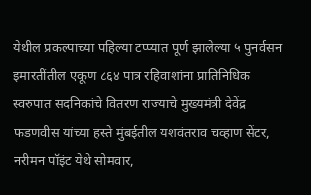येथील प्रकल्पाच्या पहिल्या टप्प्यात पूर्ण झालेल्या ५ पुनर्वसन इमारतींतील एकूण ८६४ पात्र रहिवाशांना प्रातिनिधिक स्वरुपात सदनिकांचे वितरण राज्याचे मुख्यमंत्री देवेंद्र फडणवीस यांच्या हस्ते मुंबईतील यशवंतराव चव्हाण सेंटर, नरीमन पॉइंट येथे सोमवार,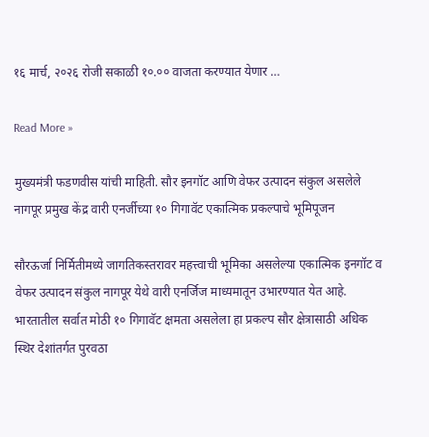१६ मार्च, २०२६ रोजी सकाळी १०.०० वाजता करण्यात येणार …

Read More »

मुख्यमंत्री फडणवीस यांची माहिती. सौर इनगॉट आणि वेफर उत्पादन संकुल असलेले नागपूर प्रमुख केंद्र वारी एनर्जीच्या १० गिगावॅट एकात्मिक प्रकल्पाचे भूमिपूजन

सौरऊर्जा निर्मितीमध्ये जागतिकस्तरावर महत्त्वाची भूमिका असलेल्या एकात्मिक इनगॉट व वेफर उत्पादन संकुल नागपूर येथे वारी एनर्जिज माध्यमातून उभारण्यात येत आहे. भारतातील सर्वात मोठी १० गिगावॅट क्षमता असलेला हा प्रकल्प सौर क्षेत्रासाठी अधिक स्थिर देशांतर्गत पुरवठा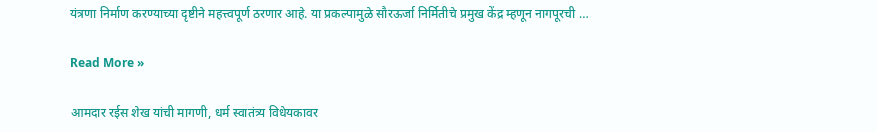यंत्रणा निर्माण करण्याच्या दृष्टीने महत्त्वपूर्ण ठरणार आहे. या प्रकल्पामुळे सौरऊर्जा निर्मितीचे प्रमुख केंद्र म्हणून नागपूरची …

Read More »

आमदार रईस शेख यांची मागणी, धर्म स्वातंत्र्य विधेयकावर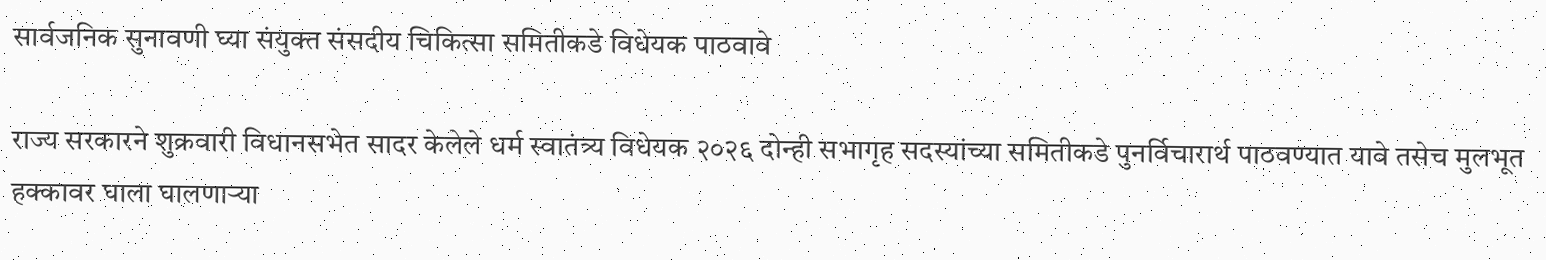सार्वजनिक सुनावणी घ्या संयुक्त संसदीय चिकित्सा समितीकडे विधेयक पाठवावे

राज्य सरकारने शुक्रवारी विधानसभेत सादर केलेले धर्म स्वातंत्र्य विधेयक २०२६ दोन्ही सभागृह सदस्यांच्या समितीकडे पुनर्विचारार्थ पाठवण्यात यावे तसेच मुलभूत हक्कावर घाला घालणाऱ्या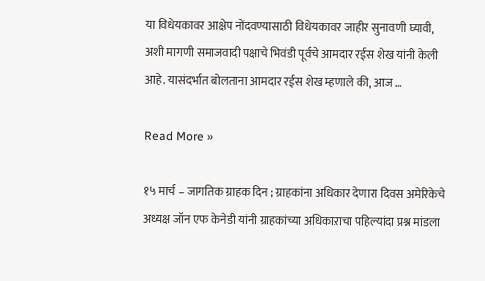या विधेयकावर आक्षेप नोंदवण्यासाठी विधेयकावर जाहीर सुनावणी घ्यावी, अशी मागणी समाजवादी पक्षाचे भिवंडी पूर्वचे आमदार रईस शेख यांनी केली आहे. यासंदर्भात बोलताना आमदार रईस शेख म्हणाले की, आज …

Read More »

१५ मार्च – जागतिक ग्राहक दिन ; ग्राहकांना अधिकार देणारा दिवस अमेरिकेचे अध्यक्ष जॉन एफ केनेडी यांनी ग्राहकांच्या अधिकाऱाचा पहिल्यांदा प्रश्न मांडला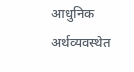आधुनिक अर्थव्यवस्थेत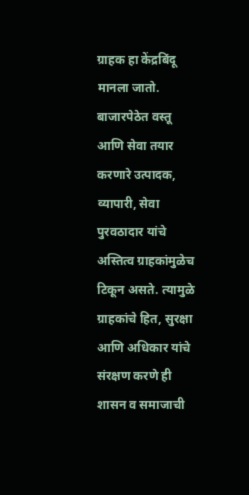ग्राहक हा केंद्रबिंदू मानला जातो. बाजारपेठेत वस्तू आणि सेवा तयार करणारे उत्पादक, व्यापारी, सेवा पुरवठादार यांचे अस्तित्व ग्राहकांमुळेच टिकून असते. त्यामुळे ग्राहकांचे हित, सुरक्षा आणि अधिकार यांचे संरक्षण करणे ही शासन व समाजाची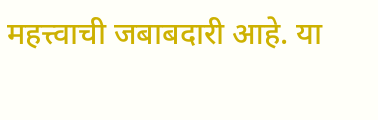महत्त्वाची जबाबदारी आहे. या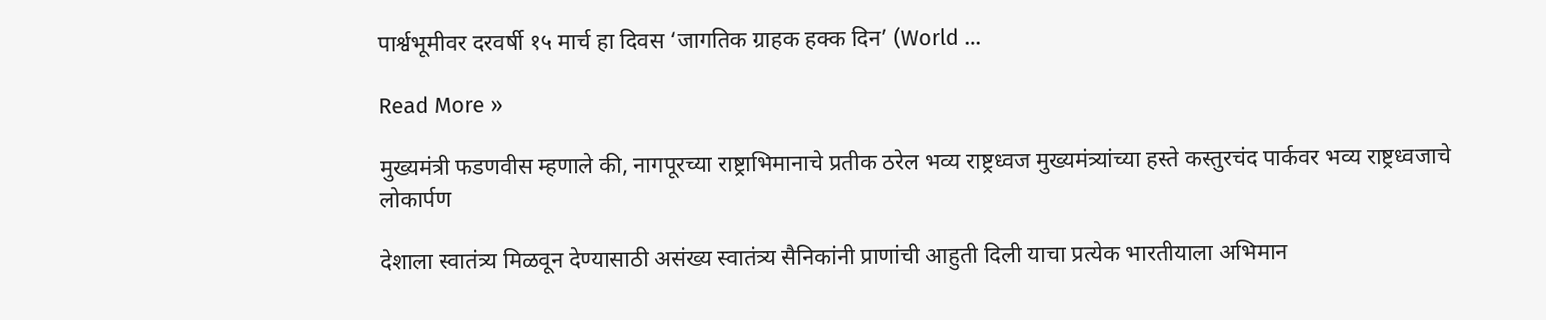पार्श्वभूमीवर दरवर्षी १५ मार्च हा दिवस ‘जागतिक ग्राहक हक्क दिन’ (World …

Read More »

मुख्यमंत्री फडणवीस म्हणाले की, नागपूरच्या राष्ट्राभिमानाचे प्रतीक ठरेल भव्य राष्ट्रध्वज मुख्यमंत्र्यांच्या हस्ते कस्तुरचंद पार्कवर भव्य राष्ट्रध्वजाचे लोकार्पण

देशाला स्वातंत्र्य मिळवून देण्यासाठी असंख्य स्वातंत्र्य सैनिकांनी प्राणांची आहुती दिली याचा प्रत्येक भारतीयाला अभिमान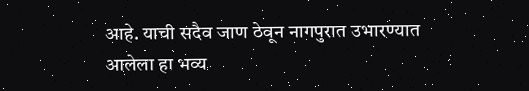आहे. याची सदैव जाण ठेवून नागपुरात उभारण्यात आलेला हा भव्य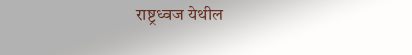राष्ट्रध्वज येथील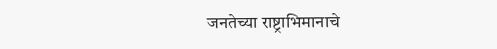जनतेच्या राष्ट्राभिमानाचे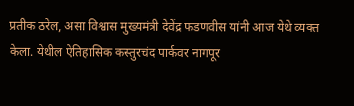प्रतीक ठरेल, असा विश्वास मुख्यमंत्री देवेंद्र फडणवीस यांनी आज येथे व्यक्त केला. येथील ऐतिहासिक कस्तुरचंद पार्कवर नागपूर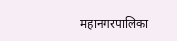महानगरपालिका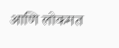आणि लोकमत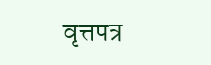वृत्तपत्र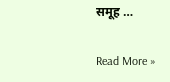समूह …

Read More »